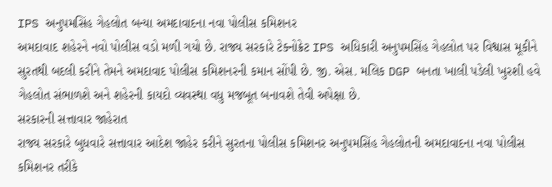IPS અનુપમસિંહ ગેહલોત બન્યા અમદાવાદના નવા પોલીસ કમિશનર
અમદાવાદ શહેરને નવો પોલીસ વડો મળી ગયો છે. રાજ્ય સરકારે ટેક્નોક્રેટ IPS અધિકારી અનુપમસિંહ ગેહલોત પર વિશ્વાસ મૂકીને સુરતથી બદલી કરીને તેમને અમદાવાદ પોલીસ કમિશનરની કમાન સોંપી છે. જી. એસ. મલિક DGP બનતા ખાલી પડેલી ખુરશી હવે ગેહલોત સંભાળશે અને શહેરની કાયદો વ્યવસ્થા વધુ મજબૂત બનાવશે તેવી અપેક્ષા છે.
સરકારની સત્તાવાર જાહેરાત
રાજ્ય સરકારે બુધવારે સત્તાવાર આદેશ જાહેર કરીને સુરતના પોલીસ કમિશનર અનુપમસિંહ ગેહલોતની અમદાવાદના નવા પોલીસ કમિશનર તરીકે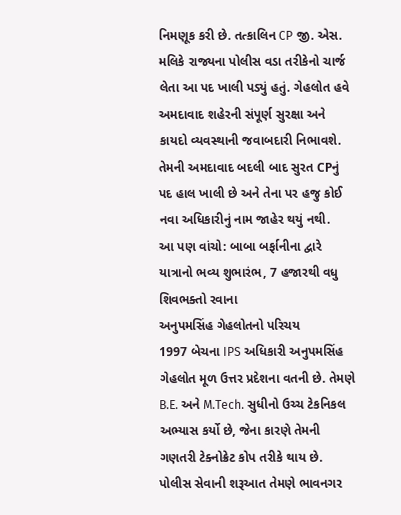નિમણૂક કરી છે. તત્કાલિન CP જી. એસ. મલિકે રાજ્યના પોલીસ વડા તરીકેનો ચાર્જ લેતા આ પદ ખાલી પડ્યું હતું. ગેહલોત હવે અમદાવાદ શહેરની સંપૂર્ણ સુરક્ષા અને કાયદો વ્યવસ્થાની જવાબદારી નિભાવશે. તેમની અમદાવાદ બદલી બાદ સુરત CPનું પદ હાલ ખાલી છે અને તેના પર હજુ કોઈ નવા અધિકારીનું નામ જાહેર થયું નથી.
આ પણ વાંચો: બાબા બર્ફાનીના દ્વારે યાત્રાનો ભવ્ય શુભારંભ, 7 હજારથી વધુ શિવભક્તો રવાના
અનુપમસિંહ ગેહલોતનો પરિચય
1997 બેચના IPS અધિકારી અનુપમસિંહ ગેહલોત મૂળ ઉત્તર પ્રદેશના વતની છે. તેમણે B.E. અને M.Tech. સુધીનો ઉચ્ચ ટેકનિકલ અભ્યાસ કર્યો છે, જેના કારણે તેમની ગણતરી ટેક્નોક્રેટ કોપ તરીકે થાય છે. પોલીસ સેવાની શરૂઆત તેમણે ભાવનગર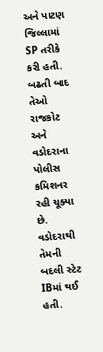અને પાટણ જિલ્લામાં SP તરીકે કરી હતી. બઢતી બાદ તેઓ રાજકોટ અને વડોદરાના પોલીસ કમિશનર રહી ચૂક્યા છે. વડોદરાથી તેમની બદલી સ્ટેટ IBમાં થઈ હતી.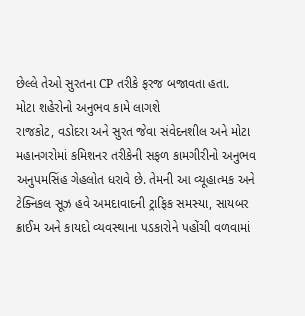છેલ્લે તેઓ સુરતના CP તરીકે ફરજ બજાવતા હતા.
મોટા શહેરોનો અનુભવ કામે લાગશે
રાજકોટ, વડોદરા અને સુરત જેવા સંવેદનશીલ અને મોટા મહાનગરોમાં કમિશનર તરીકેની સફળ કામગીરીનો અનુભવ અનુપમસિંહ ગેહલોત ધરાવે છે. તેમની આ વ્યૂહાત્મક અને ટેક્નિકલ સૂઝ હવે અમદાવાદની ટ્રાફિક સમસ્યા, સાયબર ક્રાઈમ અને કાયદો વ્યવસ્થાના પડકારોને પહોંચી વળવામાં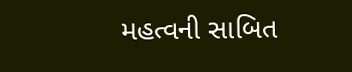મહત્વની સાબિત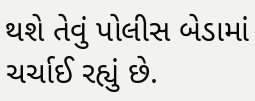થશે તેવું પોલીસ બેડામાં ચર્ચાઈ રહ્યું છે.